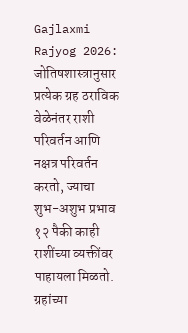Gajlaxmi Rajyog 2026: जोतिषशास्त्रानुसार प्रत्येक ग्रह ठराविक वेळेनंतर राशी परिवर्तन आणि नक्षत्र परिवर्तन करतो, ज्याचा शुभ-अशुभ प्रभाव १२ पैकी काही राशींच्या व्यक्तींवर पाहायला मिळतो. ग्रहांच्या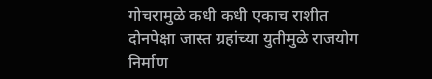गोचरामुळे कधी कधी एकाच राशीत दोनपेक्षा जास्त ग्रहांच्या युतीमुळे राजयोग निर्माण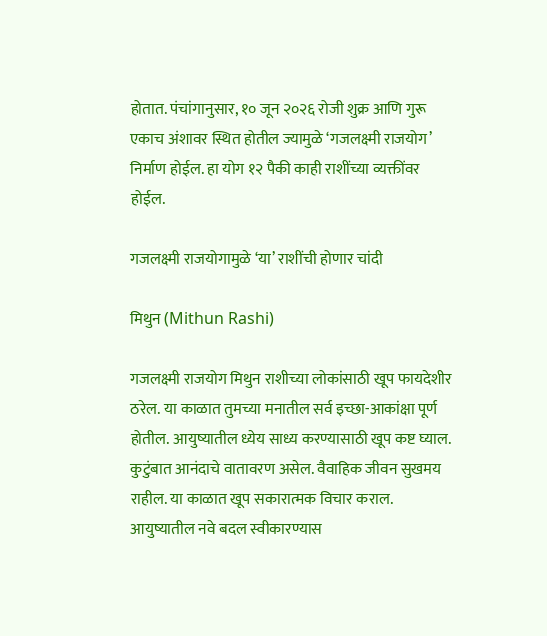होतात. पंचांगानुसार, १० जून २०२६ रोजी शुक्र आणि गुरू एकाच अंशावर स्थित होतील ज्यामुळे ‘गजलक्ष्मी राजयोग’ निर्माण होईल. हा योग १२ पैकी काही राशींच्या व्यक्तींवर होईल.

गजलक्ष्मी राजयोगामुळे ‘या’ राशींची होणार चांदी

मिथुन (Mithun Rashi)

गजलक्ष्मी राजयोग मिथुन राशीच्या लोकांसाठी खूप फायदेशीर ठरेल. या काळात तुमच्या मनातील सर्व इच्छा-आकांक्षा पूर्ण होतील. आयुष्यातील ध्येय साध्य करण्यासाठी खूप कष्ट घ्याल. कुटुंबात आनंदाचे वातावरण असेल. वैवाहिक जीवन सुखमय राहील. या काळात खूप सकारात्मक विचार कराल. आयुष्यातील नवे बदल स्वीकारण्यास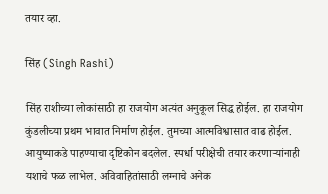तयार व्हा.

सिंह (Singh Rashi)

सिंह राशीच्या लोकांसाठी हा राजयोग अत्यंत अनुकूल सिद्ध होईल. हा राजयोग कुंडलीच्या प्रथम भावात निर्माण होईल. तुमच्या आत्मविश्वासात वाढ होईल. आयुष्याकडे पाहण्याचा दृष्टिकोन बदलेल. स्पर्धा परीक्षेची तयार करणाऱ्यांनाही यशाचे फळ लाभेल. अविवाहितांसाठी लग्नाचे अनेक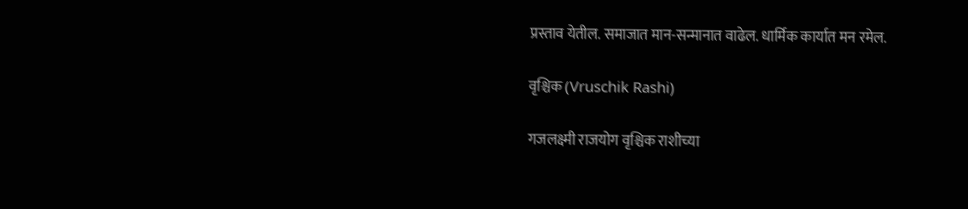प्रस्ताव येतील. समाजात मान-सन्मानात वाढेल. धार्मिक कार्यात मन रमेल.

वृश्चिक (Vruschik Rashi)

गजलक्ष्मी राजयोग वृश्चिक राशीच्या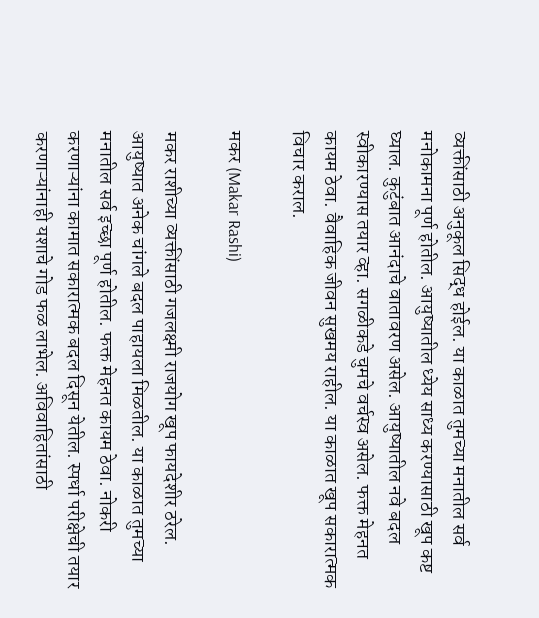व्यक्तींसाठी अनुकूल सिद्ध होईल. या काळात तुमच्या मनातील सर्व मनोकामना पूर्ण होतील. आयुष्यातील ध्येय साध्य करण्यासाठी खूप कष्ट घ्याल. कुटुंबात आनंदाचे वातावरण असेल. आयुष्यातील नवे बदल स्वीकारण्यास तयार व्हा. सगळीकडे चुमचे वर्चस्व असेल. फक्त मेहनत कायम ठेवा. वैवाहिक जीवन सुखमय राहील. या काळात खूप सकारात्मक विचार कराल.

मकर (Makar Rashi)

मकर राशीच्या व्यक्तींसाठी गजलक्ष्मी राजयोग खूप फायदेशीर ठरेल. आयुष्यात अनेक चांगले बदल पाहायला मिळतील. या काळात तुमच्या मनातील सर्व इच्छा पूर्ण होतील. फक्त मेहनत कायम ठेवा. नोकरी करणाऱ्यांना कामात सकारात्मक बदल दिसून येतील. स्पर्धा परीक्षेची तयार करणाऱ्यांनाही यशाचे गोड फळ लाभेल. अविवाहितांसाठी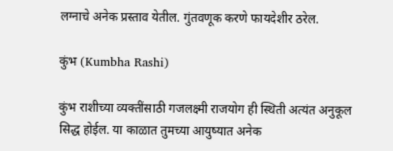लग्नाचे अनेक प्रस्ताव येतील. गुंतवणूक करणे फायदेशीर ठरेल.

कुंभ (Kumbha Rashi)

कुंभ राशीच्या व्यक्तींसाठी गजलक्ष्मी राजयोग ही स्थिती अत्यंत अनुकूल सिद्ध होईल. या काळात तुमच्या आयुष्यात अनेक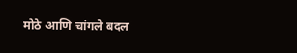मोठे आणि चांगले बदल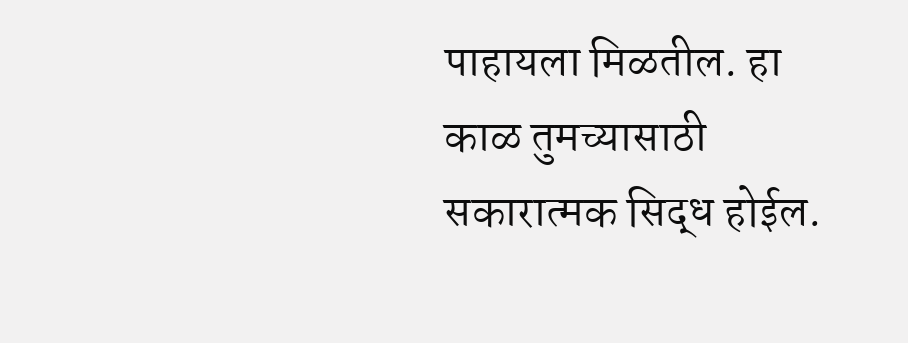पाहायला मिळतील. हा काळ तुमच्यासाठी सकारात्मक सिद्ध होईल.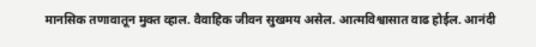मानसिक तणावातून मुक्त व्हाल. वैवाहिक जीवन सुखमय असेल. आत्मविश्वासात वाढ होईल. आनंदी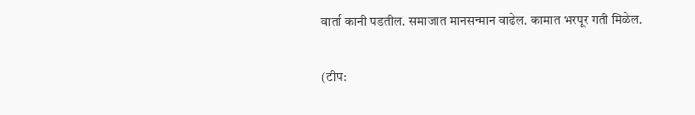वार्ता कानी पडतील. समाजात मानसन्मान वाढेल. कामात भरपूर गती मिळेल.

(टीप: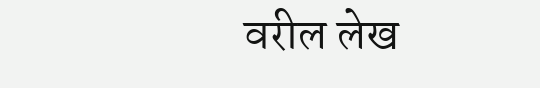वरील लेख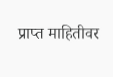प्राप्त माहितीवर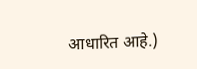आधारित आहे.)